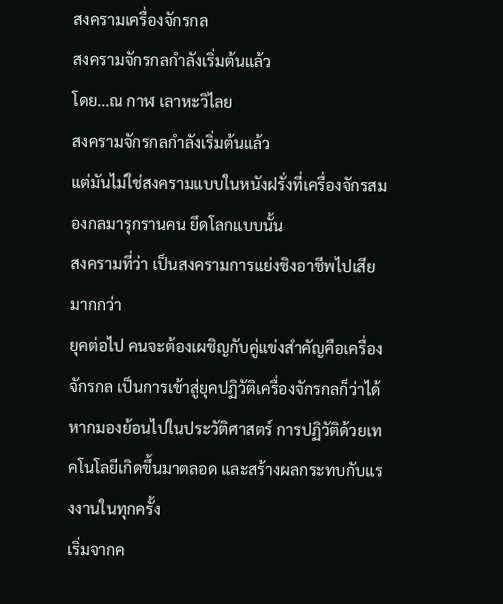สงครามเครื่องจักรกล
สงครามจักรกลกำลังเริ่มต้นแล้ว
โดย...ณ กาฬ เลาหะวิไลย
สงครามจักรกลกำลังเริ่มต้นแล้ว
แต่มันไม่ใช่สงครามแบบในหนังฝรั่งที่เครื่องจักรสมองกลมารุกรานคน ยึดโลกแบบนั้น
สงครามที่ว่า เป็นสงครามการแย่งชิงอาชีพไปเสียมากกว่า
ยุคต่อไป คนจะต้องเผชิญกับคู่แข่งสำคัญคือเครื่องจักรกล เป็นการเข้าสู่ยุคปฏิวัติเครื่องจักรกลก็ว่าได้
หากมองย้อนไปในประวัติศาสตร์ การปฏิวัติด้วยเทคโนโลยีเกิดขึ้นมาตลอด และสร้างผลกระทบกับแรงงานในทุกครั้ง
เริ่มจากค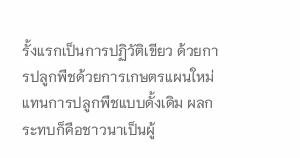รั้งแรกเป็นการปฏิวัติเขียว ด้วยการปลูกพืชด้วยการเกษตรแผนใหม่ แทนการปลูกพืชแบบดั้งเดิม ผลกระทบก็คือชาวนาเป็นผู้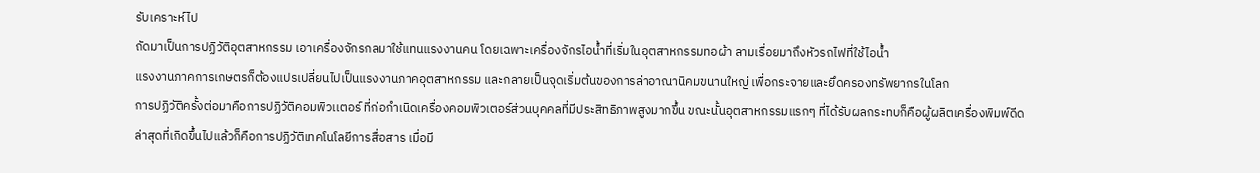รับเคราะห์ไป
ถัดมาเป็นการปฏิวัติอุตสาหกรรม เอาเครื่องจักรกลมาใช้แทนแรงงานคน โดยเฉพาะเครื่องจักรไอน้ำที่เริ่มในอุตสาหกรรมทอผ้า ลามเรื่อยมาถึงหัวรถไฟที่ใช้ไอน้ำ
แรงงานภาคการเกษตรก็ต้องแปรเปลี่ยนไปเป็นแรงงานภาคอุตสาหกรรม และกลายเป็นจุดเริ่มต้นของการล่าอาณานิคมขนานใหญ่ เพื่อกระจายและยึดครองทรัพยากรในโลก
การปฏิวัติครั้งต่อมาคือการปฏิวัติคอมพิวเเตอร์ ที่ก่อกำเนิดเครื่องคอมพิวเตอร์ส่วนบุคคลที่มีประสิทธิภาพสูงมากขึ้น ขณะนั้นอุตสาหกรรมแรกๆ ที่ได้รับผลกระทบก็คือผู้ผลิตเครื่องพิมพ์ดีด
ล่าสุดที่เกิดขึ้นไปแล้วก็คือการปฏิวัติเทคโนโลยีการสื่อสาร เมื่อมี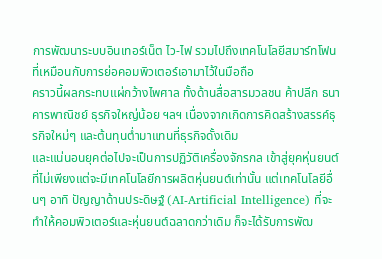การพัฒนาระบบอินเทอร์เน็ต ไว-ไฟ รวมไปถึงเทคโนโลยีสมาร์ทโฟน ที่เหมือนกับการย่อคอมพิวเตอร์เอามาไว้ในมือถือ
คราวนี้ผลกระทบแผ่กว้างไพศาล ทั้งด้านสื่อสารมวลชน ค้าปลีก ธนาคารพาณิชย์ ธุรกิจใหญ่น้อย ฯลฯ เนื่องจากเกิดการคิดสร้างสรรค์ธุรกิจใหม่ๆ และต้นทุนต่ำมาแทนที่ธุรกิจดั้งเดิม
และแน่นอนยุคต่อไปจะเป็นการปฏิวัติเครื่องจักรกล เข้าสู่ยุคหุ่นยนต์ ที่ไม่เพียงแต่จะมีเทคโนโลยีการผลิตหุ่นยนต์เท่านั้น แต่เทคโนโลยีอื่นๆ อาทิ ปัญญาด้านประดิษฐ์ (AI-Artificial Intelligence) ที่จะทำให้คอมพิวเตอร์และหุ่นยนต์ฉลาดกว่าเดิม ก็จะได้รับการพัฒ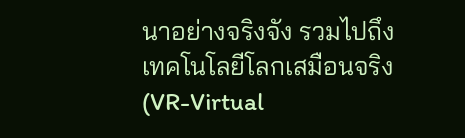นาอย่างจริงจัง รวมไปถึงเทคโนโลยีโลกเสมือนจริง (VR-Virtual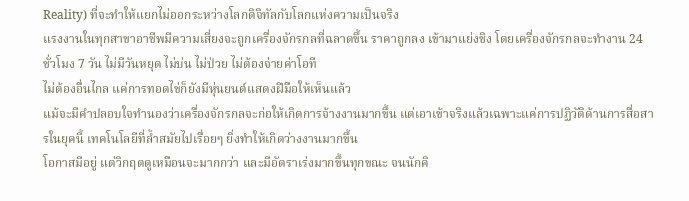Reality) ที่จะทำให้แยกไม่ออกระหว่างโลกดิจิทัลกับโลกแห่งความเป็นจริง
แรงงานในทุกสาขาอาชีพมีความเสี่ยงจะถูกเครื่องจักรกลที่ฉลาดขึ้น ราคาถูกลง เข้ามาแย่งชิง โดยเครื่องจักรกลจะทำงาน 24 ชั่วโมง 7 วัน ไม่มีวันหยุด ไม่บ่น ไม่ป่วย ไม่ต้องจ่ายค่าโอที
ไม่ต้องอื่นไกล แค่การทอดไข่ก็ยังมีหุ่นยนต์แสดงฝีมือให้เห็นแล้ว
แม้จะมีคำปลอบใจทำนองว่าเครื่องจักรกลจะก่อให้เกิดการจ้างงานมากขึ้น แต่เอาเข้าจริงแล้วเฉพาะแค่การปฏิวัติด้านการสื่อสารในยุคนี้ เทคโนโลยีที่ล้ำสมัยไปเรื่อยๆ ยิ่งทำให้เกิดว่างงานมากขึ้น
โอกาสมีอยู่ แต่วิกฤตดูเหมือนจะมากกว่า และมีอัตราเร่งมากขึ้นทุกขณะ จนนักคิ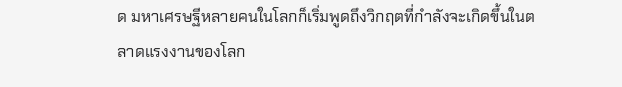ด มหาเศรษฐีหลายคนในโลกก็เริ่มพูดถึงวิกฤตที่กำลังจะเกิดขึ้นในตลาดแรงงานของโลก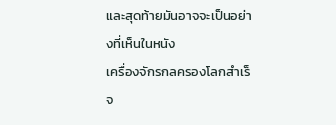และสุดท้ายมันอาจจะเป็นอย่างที่เห็นในหนัง
เครื่องจักรกลครองโลกสำเร็จ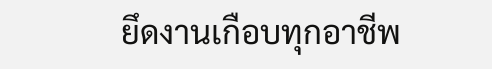ยึดงานเกือบทุกอาชีพ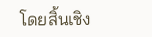โดยสิ้นเชิง